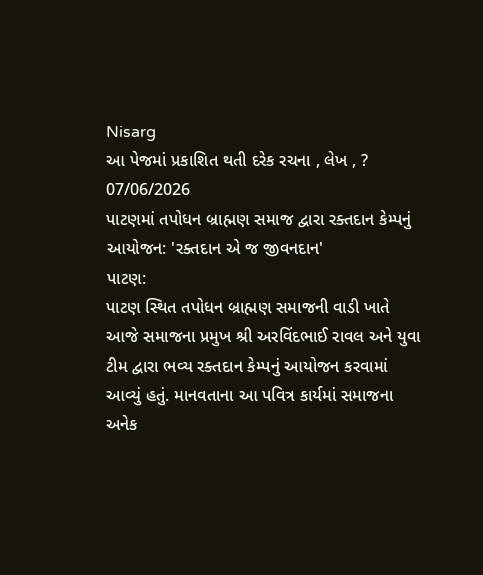Nisarg
આ પેજમાં પ્રકાશિત થતી દરેક રચના , લેખ , ?
07/06/2026
પાટણમાં તપોધન બ્રાહ્મણ સમાજ દ્વારા રક્તદાન કેમ્પનું આયોજન: 'રક્તદાન એ જ જીવનદાન'
પાટણ:
પાટણ સ્થિત તપોધન બ્રાહ્મણ સમાજની વાડી ખાતે આજે સમાજના પ્રમુખ શ્રી અરવિંદભાઈ રાવલ અને યુવા ટીમ દ્વારા ભવ્ય રક્તદાન કેમ્પનું આયોજન કરવામાં આવ્યું હતું. માનવતાના આ પવિત્ર કાર્યમાં સમાજના અનેક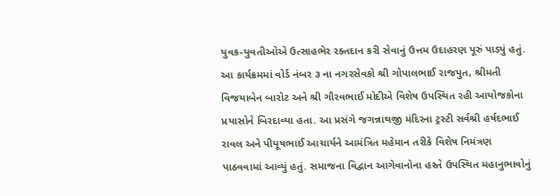યુવક-યુવતીઓએ ઉત્સાહભેર રક્તદાન કરી સેવાનું ઉત્તમ ઉદાહરણ પૂરું પાડ્યું હતું.
આ કાર્યક્રમમાં વોર્ડ નંબર ૩ ના નગરસેવકો શ્રી ગોપાલભાઈ રાજપુત, શ્રીમતી વિજયાબેન બારોટ અને શ્રી ગૌરવભાઈ મોદીએ વિશેષ ઉપસ્થિત રહી આયોજકોના પ્રયાસોને બિરદાવ્યા હતા. આ પ્રસંગે જગન્નાથજી મંદિરના ટ્રસ્ટી સર્વશ્રી હર્ષદભાઈ રાવલ અને પીયૂષભાઈ આચાર્યને આમંત્રિત મહેમાન તરીકે વિશેષ નિમંત્રણ પાઠવવામાં આવ્યું હતું. સમાજના વિદ્વાન આગેવાનોના હસ્તે ઉપસ્થિત મહાનુભાવોનું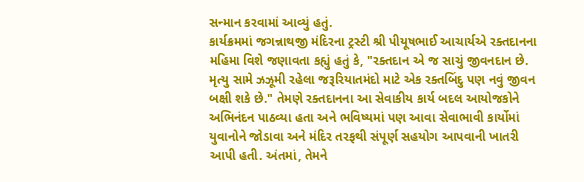સન્માન કરવામાં આવ્યું હતું.
કાર્યક્રમમાં જગન્નાથજી મંદિરના ટ્રસ્ટી શ્રી પીયૂષભાઈ આચાર્યએ રક્તદાનના મહિમા વિશે જણાવતા કહ્યું હતું કે, "રક્તદાન એ જ સાચું જીવનદાન છે. મૃત્યુ સામે ઝઝૂમી રહેલા જરૂરિયાતમંદો માટે એક રક્તબિંદુ પણ નવું જીવન બક્ષી શકે છે." તેમણે રક્તદાનના આ સેવાકીય કાર્ય બદલ આયોજકોને અભિનંદન પાઠવ્યા હતા અને ભવિષ્યમાં પણ આવા સેવાભાવી કાર્યોમાં યુવાનોને જોડાવા અને મંદિર તરફથી સંપૂર્ણ સહયોગ આપવાની ખાતરી આપી હતી. અંતમાં, તેમને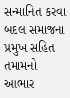સન્માનિત કરવા બદલ સમાજના પ્રમુખ સહિત તમામનો આભાર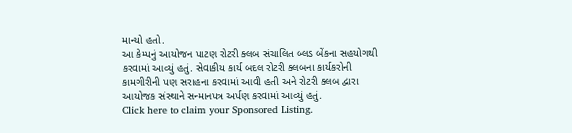માન્યો હતો.
આ કેમ્પનું આયોજન પાટણ રોટરી ક્લબ સંચાલિત બ્લડ બેંકના સહયોગથી કરવામાં આવ્યું હતું. સેવાકીય કાર્ય બદલ રોટરી ક્લબના કાર્યકરોની કામગીરીની પણ સરાહના કરવામાં આવી હતી અને રોટરી ક્લબ દ્વારા આયોજક સંસ્થાને સન્માનપત્ર અર્પણ કરવામાં આવ્યું હતું.
Click here to claim your Sponsored Listing.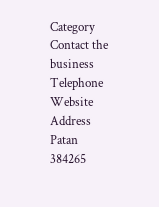Category
Contact the business
Telephone
Website
Address
Patan
384265